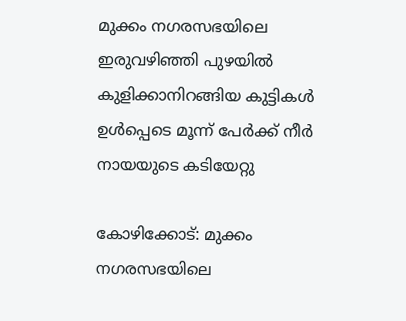മുക്കം നഗരസഭയിലെ ഇരുവഴിഞ്ഞി പുഴയില്‍ കുളിക്കാനിറങ്ങിയ കുട്ടികള്‍ ഉള്‍പ്പെടെ മൂന്ന് പേര്‍ക്ക് നീര്‍ നായയുടെ കടിയേറ്റു

കോഴിക്കോട്: മുക്കം നഗരസഭയിലെ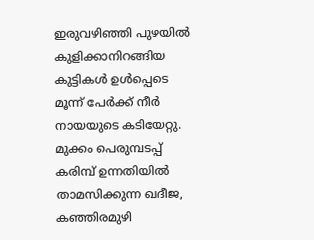ഇരുവഴിഞ്ഞി പുഴയില്‍ കുളിക്കാനിറങ്ങിയ കുട്ടികള്‍ ഉള്‍പ്പെടെ മൂന്ന് പേര്‍ക്ക് നീര്‍ നായയുടെ കടിയേറ്റു. മുക്കം പെരുമ്പടപ്പ് കരിമ്പ് ഉന്നതിയില്‍ താമസിക്കുന്ന ഖദീജ, കഞ്ഞിരമുഴി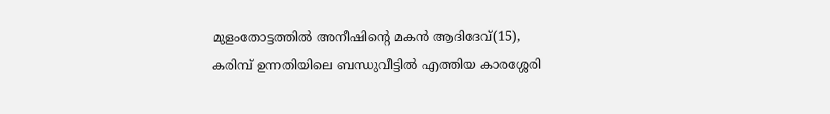മുളംതോട്ടത്തില്‍ അനീഷിന്റെ മകന്‍ ആദിദേവ്(15), കരിമ്പ് ഉന്നതിയിലെ ബന്ധുവീട്ടില്‍ എത്തിയ കാരശ്ശേരി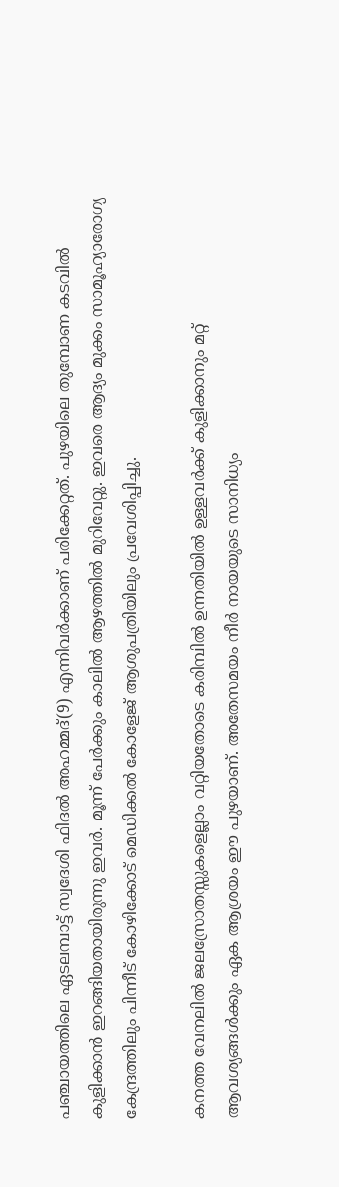പഞ്ചായത്തിലെ ഏടലമ്പാട്ട് സ്വദേശി ഫിദല്‍ അഹമ്മദ്(9) എന്നിവര്‍ക്കാണ് പരിക്കേറ്റത്. പുഴയിലെ തുമ്പോണ കടവില്‍ കുളിക്കാന്‍ ഇറങ്ങിയതായിരുന്നു ഇവര്‍. മൂന്ന് പേര്‍ക്കും കാലില്‍ ആഴത്തില്‍ മുറിവേറ്റു. ഇവരെ ആദ്യം മുക്കം സാമൂഹ്യാരോഗ്യ കേന്ദ്രത്തിലും പിന്നീട് കോഴിക്കോട് മെഡിക്കല്‍ കോളേജ് ആശുപത്രിയിലും പ്രവേശിപ്പിച്ചു.

കനത്ത വേനലില്‍ ജലസ്രോതസ്സുകളെല്ലാം വറ്റിയതോടെ കരിമ്പില്‍ ഉന്നതിയില്‍ ഉള്ളവര്‍ക്ക് കുളിക്കാനും മറ്റ് ആവശ്യങ്ങള്‍ക്കും ഏക ആശ്രയം ഈ പുഴയാണ്. അതേസമയം നീര്‍ നായയുടെ സാനിധ്യം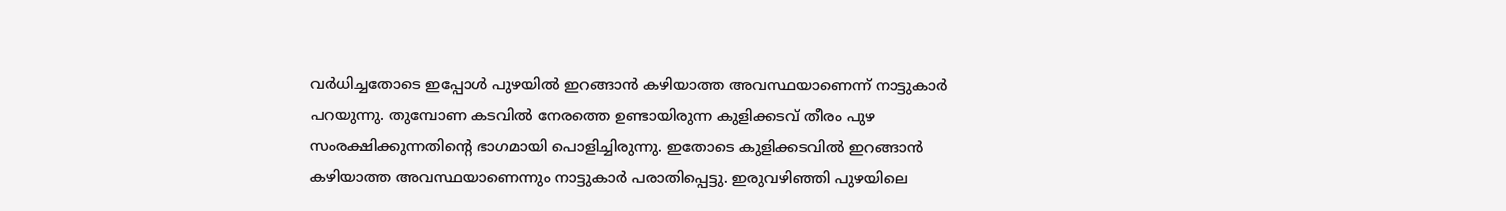വര്‍ധിച്ചതോടെ ഇപ്പോള്‍ പുഴയില്‍ ഇറങ്ങാന്‍ കഴിയാത്ത അവസ്ഥയാണെന്ന് നാട്ടുകാര്‍ പറയുന്നു. തുമ്പോണ കടവില്‍ നേരത്തെ ഉണ്ടായിരുന്ന കുളിക്കടവ് തീരം പുഴ സംരക്ഷിക്കുന്നതിന്റെ ഭാഗമായി പൊളിച്ചിരുന്നു. ഇതോടെ കുളിക്കടവില്‍ ഇറങ്ങാന്‍ കഴിയാത്ത അവസ്ഥയാണെന്നും നാട്ടുകാര്‍ പരാതിപ്പെട്ടു. ഇരുവഴിഞ്ഞി പുഴയിലെ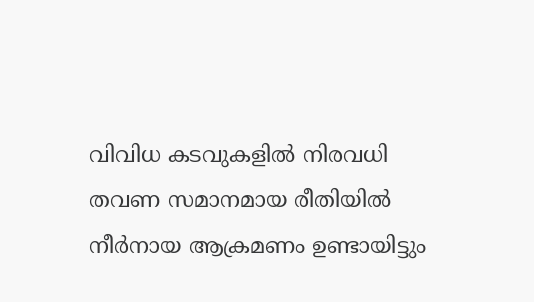വിവിധ കടവുകളില്‍ നിരവധി തവണ സമാനമായ രീതിയില്‍ നീര്‍നായ ആക്രമണം ഉണ്ടായിട്ടും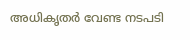അധികൃതര്‍ വേണ്ട നടപടി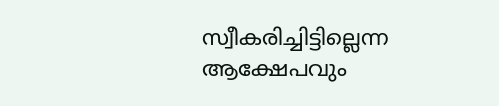സ്വീകരിച്ചിട്ടില്ലെന്ന ആക്ഷേപവും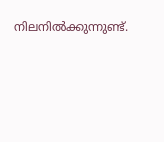നിലനില്‍ക്കുന്നുണ്ട്.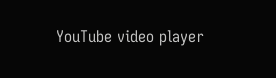YouTube video player